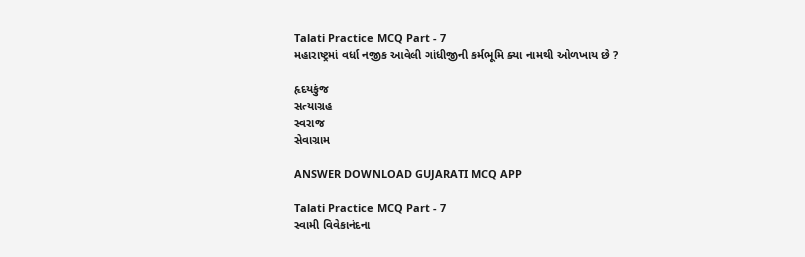Talati Practice MCQ Part - 7
મહારાષ્ટ્રમાં વર્ધા નજીક આવેલી ગાંધીજીની કર્મભૂમિ ક્યા નામથી ઓળખાય છે ?

હૃદયકુંજ
સત્યાગ્રહ
સ્વરાજ
સેવાગ્રામ

ANSWER DOWNLOAD GUJARATI MCQ APP

Talati Practice MCQ Part - 7
સ્વામી વિવેકાનંદના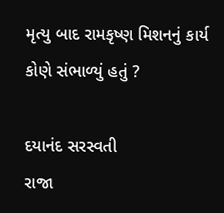મૃત્યુ બાદ રામકૃષ્ણ મિશનનું કાર્ય કોણે સંભાળ્યું હતું ?

દયાનંદ સરસ્વતી
રાજા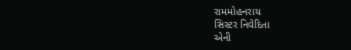રામમોહનરાય
સિસ્ટર નિવેદિતા
એની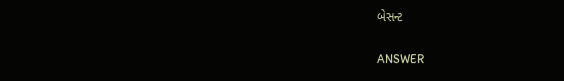બેસન્ટ

ANSWER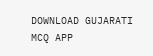DOWNLOAD GUJARATI MCQ APP